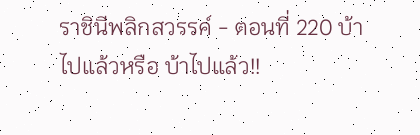ราชินีพลิกสวรรค์ - ตอนที่ 220 บ้าไปแล้วหรือ บ้าไปแล้ว!!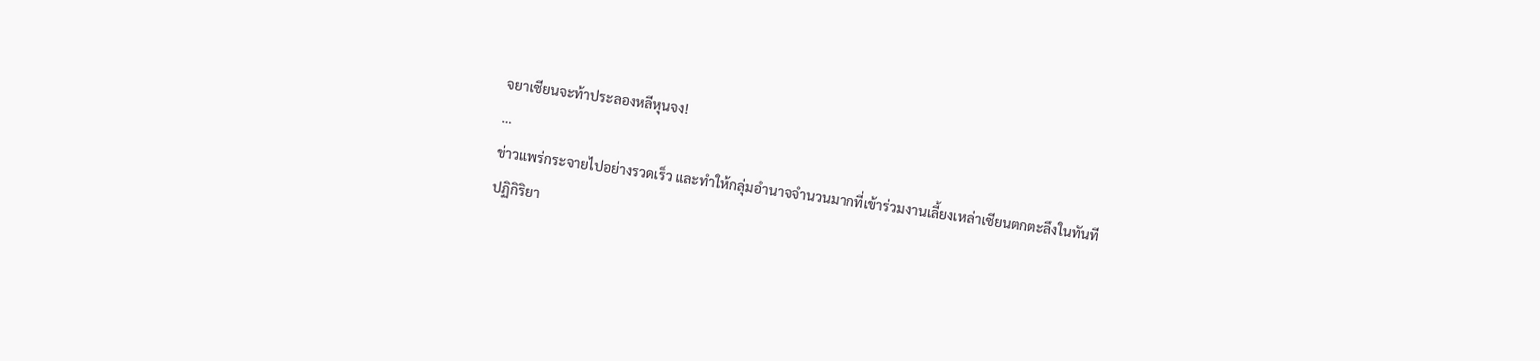จยาเซียนจะท้าประลองหลีหุนจง!
…
ข่าวแพร่กระจายไปอย่างรวดเร็ว และทำให้กลุ่มอำนาจจำนวนมากที่เข้าร่วมงานเลี้ยงเหล่าเซียนตกตะลึงในทันที
ปฏิกิริยา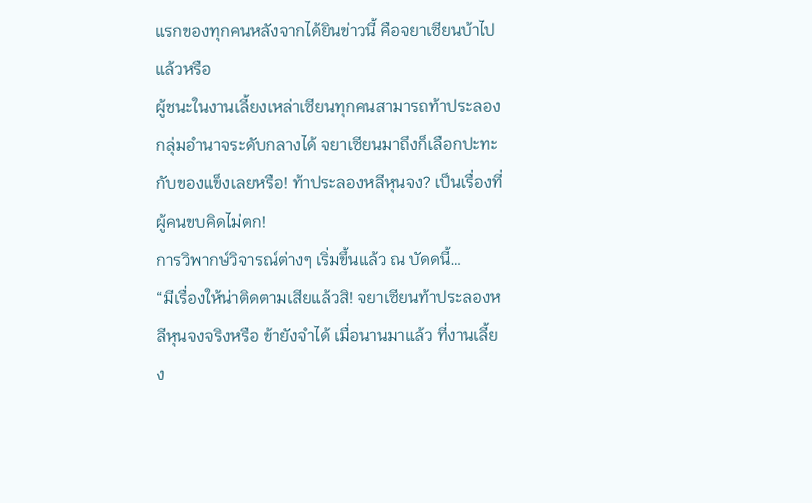แรกของทุกคนหลังจากได้ยินข่าวนี้ คือจยาเซียนบ้าไปแล้วหรือ
ผู้ชนะในงานเลี้ยงเหล่าเซียนทุกคนสามารถท้าประลองกลุ่มอำนาจระดับกลางได้ จยาเซียนมาถึงก็เลือกปะทะกับของแข็งเลยหรือ! ท้าประลองหลีหุนจง? เป็นเรื่องที่ผู้คนขบคิดไม่ตก!
การวิพากษ์วิจารณ์ต่างๆ เริ่มขึ้นแล้ว ณ บัดดนี้…
“มีเรื่องให้น่าติดตามเสียแล้วสิ! จยาเซียนท้าประลองหลีหุนจงจริงหรือ ข้ายังจำได้ เมื่อนานมาแล้ว ที่งานเลี้ยง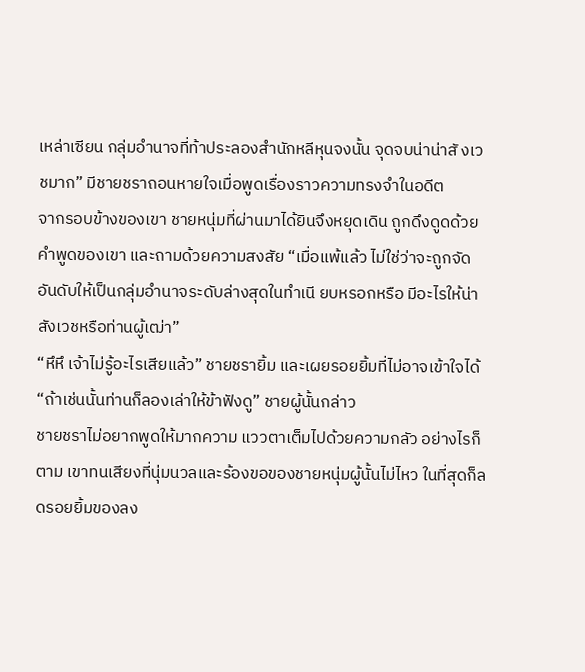เหล่าเซียน กลุ่มอำนาจที่ท้าประลองสำนักหลีหุนจงนั้น จุดจบน่าน่าสั งเวชมาก” มีชายชราถอนหายใจเมื่อพูดเรื่องราวความทรงจำในอดีต
จากรอบข้างของเขา ชายหนุ่มที่ผ่านมาได้ยินจึงหยุดเดิน ถูกดึงดูดด้วยคำพูดของเขา และถามด้วยความสงสัย “เมื่อแพ้แล้ว ไม่ใช่ว่าจะถูกจัดอันดับให้เป็นกลุ่มอำนาจระดับล่างสุดในทำเนี ยบหรอกหรือ มีอะไรให้น่าสังเวชหรือท่านผู้เฒ่า”
“หึหึ เจ้าไม่รู้อะไรเสียแล้ว” ชายชรายิ้ม และเผยรอยยิ้มที่ไม่อาจเข้าใจได้
“ถ้าเช่นนั้นท่านก็ลองเล่าให้ข้าฟังดู” ชายผู้นั้นกล่าว
ชายชราไม่อยากพูดให้มากความ แววตาเต็มไปด้วยความกลัว อย่างไรก็ตาม เขาทนเสียงที่นุ่มนวลและร้องขอของชายหนุ่มผู้นั้นไม่ไหว ในที่สุดก็ลดรอยยิ้มของลง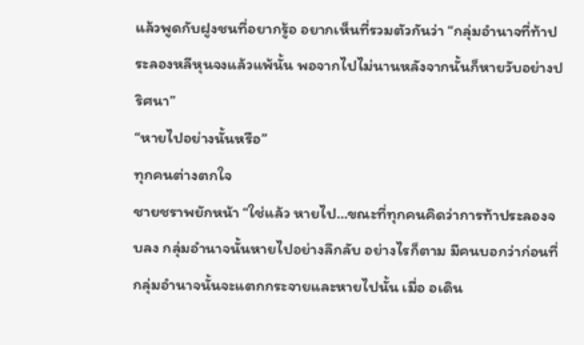แล้วพูดกับฝูงชนที่อยากรู้อ อยากเห็นที่รวมตัวกันว่า “กลุ่มอำนาจที่ท้าประลองหลีหุนจงแล้วแพ้นั้น พอจากไปไม่นานหลังจากนั้นก็หายวับอย่างปริศนา”
“หายไปอย่างนั้นหรือ”
ทุกคนต่างตกใจ
ชายชราพยักหน้า “ใช่แล้ว หายไป…ขณะที่ทุกคนคิดว่าการท้าประลองจบลง กลุ่มอำนาจนั้นหายไปอย่างลึกลับ อย่างไรก็ตาม มีคนบอกว่าก่อนที่กลุ่มอำนาจนั้นจะแตกกระจายและหายไปนั้น เมื่อ อเดิน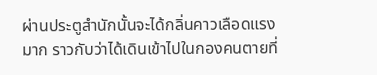ผ่านประตูสำนักนั้นจะได้กลิ่นคาวเลือดแรงมาก ราวกับว่าได้เดินเข้าไปในกองคนตายที่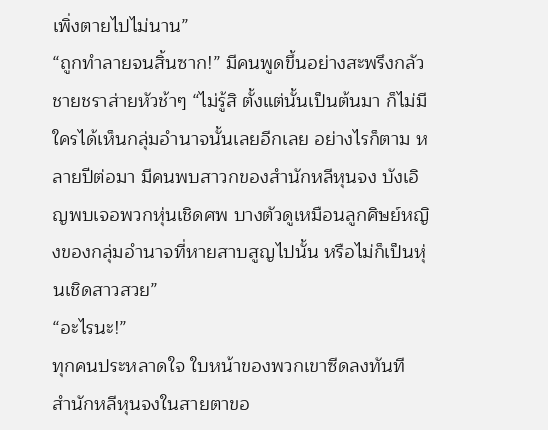เพิ่งตายไปไม่นาน”
“ถูกทำลายจนสิ้นซาก!” มีคนพูดขึ้นอย่างสะพรึงกลัว
ชายชราส่ายหัวช้าๆ “ไม่รู้สิ ตั้งแต่นั้นเป็นต้นมา ก็ไม่มีใครได้เห็นกลุ่มอำนาจนั้นเลยอีกเลย อย่างไรก็ตาม หลายปีต่อมา มีคนพบสาวกของสำนักหลีหุนจง บังเอิญพบเจอพวกหุ่นเชิดศพ บางตัวดูเหมือนลูกศิษย์หญิงของกลุ่มอำนาจที่หายสาบสูญไปนั้น หรือไม่ก็เป็นหุ่นเชิดสาวสวย”
“อะไรนะ!”
ทุกคนประหลาดใจ ใบหน้าของพวกเขาซีดลงทันที
สำนักหลีหุนจงในสายตาขอ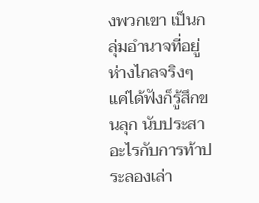งพวกเขา เป็นกลุ่มอำนาจที่อยู่ห่างไกลจริงๆ แค่ได้ฟังก็รู้สึกขนลุก นับประสาอะไรกับการท้าประลองเล่า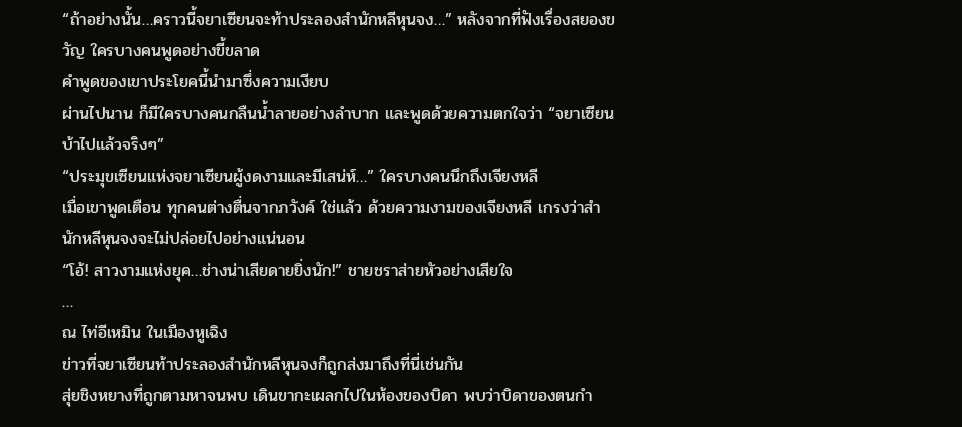“ถ้าอย่างนั้น…คราวนี้จยาเซียนจะท้าประลองสำนักหลีหุนจง…” หลังจากที่ฟังเรื่องสยองขวัญ ใครบางคนพูดอย่างขี้ขลาด
คำพูดของเขาประโยคนี้นำมาซึ่งความเงียบ
ผ่านไปนาน ก็มีใครบางคนกลืนน้ำลายอย่างลำบาก และพูดด้วยความตกใจว่า “จยาเซียนบ้าไปแล้วจริงๆ”
“ประมุขเซียนแห่งจยาเซียนผู้งดงามและมีเสน่ห์…” ใครบางคนนึกถึงเจียงหลี
เมื่อเขาพูดเตือน ทุกคนต่างตื่นจากภวังค์ ใช่แล้ว ด้วยความงามของเจียงหลี เกรงว่าสำนักหลีหุนจงจะไม่ปล่อยไปอย่างแน่นอน
“โอ้! สาวงามแห่งยุค…ช่างน่าเสียดายยิ่งนัก!” ชายชราส่ายหัวอย่างเสียใจ
…
ณ ไท่อีเหมิน ในเมืองหูเฉิง
ข่าวที่จยาเซียนท้าประลองสำนักหลีหุนจงก็ถูกส่งมาถึงที่นี่เช่นกัน
สุ่ยชิงหยางที่ถูกตามหาจนพบ เดินขากะเผลกไปในห้องของบิดา พบว่าบิดาของตนกำ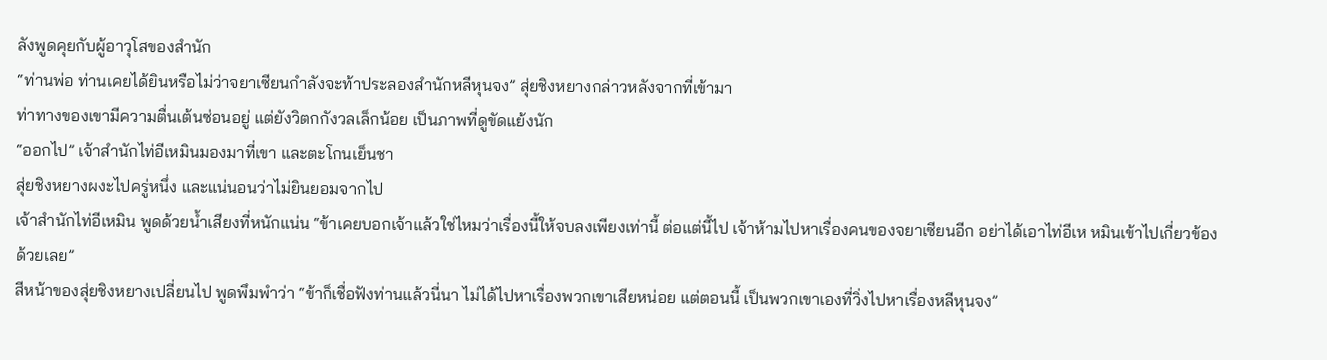ลังพูดคุยกับผู้อาวุโสของสำนัก
“ท่านพ่อ ท่านเคยได้ยินหรือไม่ว่าจยาเซียนกำลังจะท้าประลองสำนักหลีหุนจง” สุ่ยชิงหยางกล่าวหลังจากที่เข้ามา
ท่าทางของเขามีความตื่นเต้นซ่อนอยู่ แต่ยังวิตกกังวลเล็กน้อย เป็นภาพที่ดูขัดแย้งนัก
“ออกไป” เจ้าสำนักไท่อีเหมินมองมาที่เขา และตะโกนเย็นชา
สุ่ยชิงหยางผงะไปครู่หนึ่ง และแน่นอนว่าไม่ยินยอมจากไป
เจ้าสำนักไท่อีเหมิน พูดด้วยน้ำเสียงที่หนักแน่น “ข้าเคยบอกเจ้าแล้วใช่ไหมว่าเรื่องนี้ให้จบลงเพียงเท่านี้ ต่อแต่นี้ไป เจ้าห้ามไปหาเรื่องคนของจยาเซียนอีก อย่าได้เอาไท่อีเห หมินเข้าไปเกี่ยวข้องด้วยเลย”
สีหน้าของสุ่ยชิงหยางเปลี่ยนไป พูดพึมพำว่า “ข้าก็เชื่อฟังท่านแล้วนี่นา ไม่ได้ไปหาเรื่องพวกเขาเสียหน่อย แต่ตอนนี้ เป็นพวกเขาเองที่วิ่งไปหาเรื่องหลีหุนจง”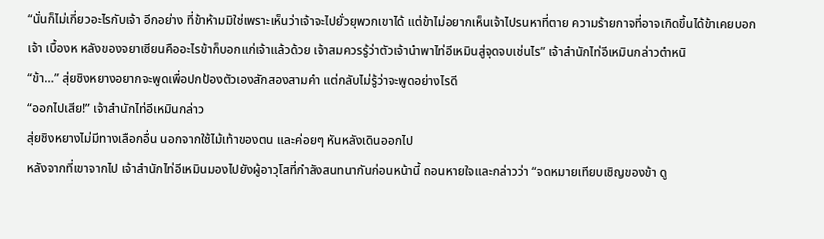“นั่นก็ไม่เกี่ยวอะไรกับเจ้า อีกอย่าง ที่ข้าห้ามมิใช่เพราะเห็นว่าเจ้าจะไปยั่วยุพวกเขาได้ แต่ข้าไม่อยากเห็นเจ้าไปรนหาที่ตาย ความร้ายกาจที่อาจเกิดขึ้นได้ข้าเคยบอกเจ้า เบื้องห หลังของจยาเซียนคืออะไรข้าก็บอกแก่เจ้าแล้วด้วย เจ้าสมควรรู้ว่าตัวเจ้านำพาไท่อีเหมินสู่จุดจบเช่นไร” เจ้าสำนักไท่อีเหมินกล่าวตำหนิ
“ข้า…” สุ่ยชิงหยางอยากจะพูดเพื่อปกป้องตัวเองสักสองสามคำ แต่กลับไม่รู้ว่าจะพูดอย่างไรดี
“ออกไปเสีย!” เจ้าสำนักไท่อีเหมินกล่าว
สุ่ยชิงหยางไม่มีทางเลือกอื่น นอกจากใช้ไม้เท้าของตน และค่อยๆ หันหลังเดินออกไป
หลังจากที่เขาจากไป เจ้าสำนักไท่อีเหมินมองไปยังผู้อาวุโสที่กำลังสนทนากันก่อนหน้านี้ ถอนหายใจและกล่าวว่า “จดหมายเทียบเชิญของข้า ดู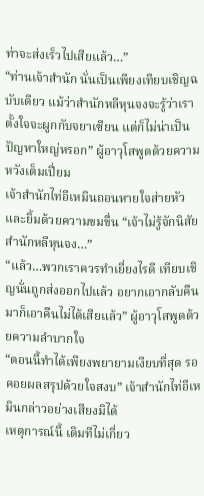ท่าจะส่งเร็วไปเสียแล้ว…”
“ท่านเจ้าสำนัก นั่นเป็นเพียงเทียบเชิญฉบับเดียว แม้ว่าสำนักหลีหุนจงจะรู้ว่าเราตั้งใจจะผูกกับจยาเซียน แต่ก็ไม่น่าเป็นปัญหาใหญ่หรอก” ผู้อาวุโสพูดด้วยความหวังเต็มเปี่ยม
เจ้าสำนักไท่อีเหมินถอนหายใจส่ายหัวและยิ้มด้วยความขมขื่น “เจ้าไม่รู้จักนิสัยสำนักหลีหุนจง…”
“แล้ว…พวกเราควรทำเยี่ยงไรดี เทียบเชิญนั่นถูกส่งออกไปแล้ว อยากเอากลับคืนมาก็เอาคืนไม่ได้เสียแล้ว” ผู้อาวุโสพูดด้วยความลำบากใจ
“ตอนนี้ทำได้เพียงพยายามเงียบที่สุด รอคอยผลสรุปด้วยใจสงบ” เจ้าสำนักไท่อีเหมินกล่าวอย่างเสียงมิได้
เหตุการณ์นี้ เดิมทีไม่เกี่ยว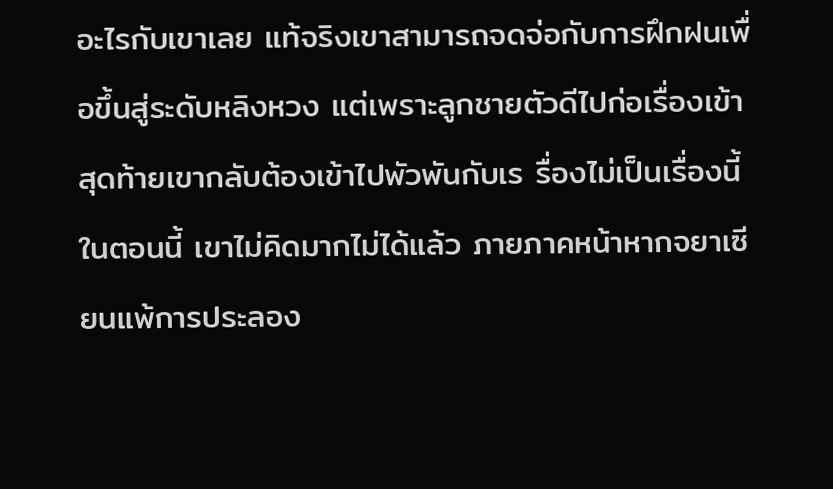อะไรกับเขาเลย แท้จริงเขาสามารถจดจ่อกับการฝึกฝนเพื่อขึ้นสู่ระดับหลิงหวง แต่เพราะลูกชายตัวดีไปก่อเรื่องเข้า สุดท้ายเขากลับต้องเข้าไปพัวพันกับเร รื่องไม่เป็นเรื่องนี้
ในตอนนี้ เขาไม่คิดมากไม่ได้แล้ว ภายภาคหน้าหากจยาเซียนแพ้การประลอง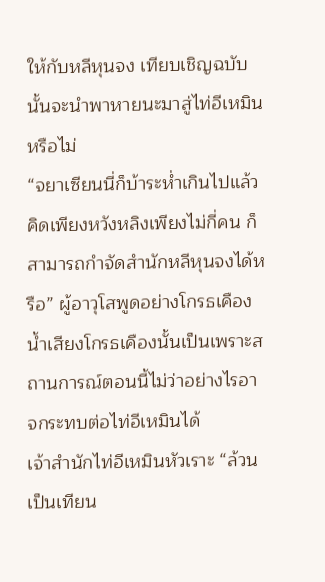ให้กับหลีหุนจง เทียบเชิญฉบับนั้นจะนำพาหายนะมาสู่ไท่อีเหมินหรือไม่
“จยาเซียนนี่ก็บ้าระห่ำเกินไปแล้ว คิดเพียงหวังหลิงเพียงไม่กี่คน ก็สามารถกำจัดสำนักหลีหุนจงได้หรือ” ผู้อาวุโสพูดอย่างโกรธเคือง
น้ำเสียงโกรธเคืองนั้นเป็นเพราะสถานการณ์ตอนนี้ไม่ว่าอย่างไรอาจกระทบต่อไท่อีเหมินได้
เจ้าสำนักไท่อีเหมินหัวเราะ “ล้วนเป็นเทียน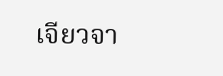เจียวจา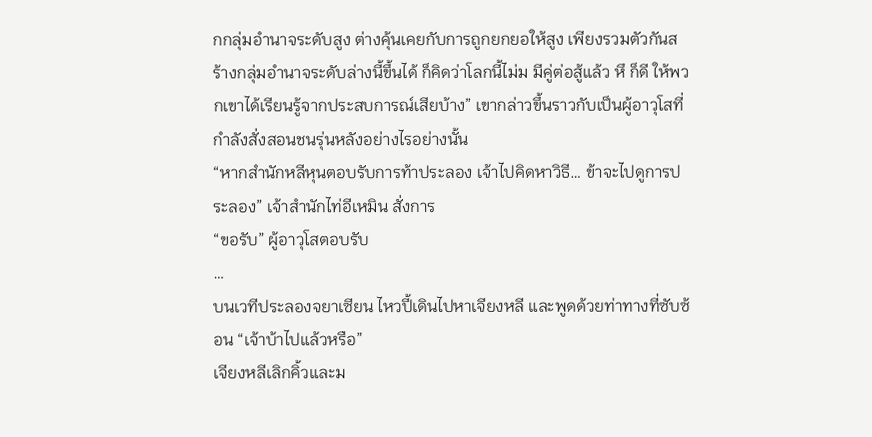กกลุ่มอำนาจระดับสูง ต่างคุ้นเคยกับการถูกยกยอให้สูง เพียงรวมตัวกันสร้างกลุ่มอำนาจระดับล่างนี้ขึ้นได้ ก็คิดว่าโลกนี้ไม่ม มีคู่ต่อสู้แล้ว หึ ก็ดี ให้พวกเขาได้เรียนรู้จากประสบการณ์เสียบ้าง” เขากล่าวขึ้นราวกับเป็นผู้อาวุโสที่กำลังสั่งสอนชนรุ่นหลังอย่างไรอย่างนั้น
“หากสำนักหลีหุนตอบรับการท้าประลอง เจ้าไปคิดหาวิธี… ข้าจะไปดูการประลอง” เจ้าสำนักไท่อีเหมิน สั่งการ
“ขอรับ” ผู้อาวุโสตอบรับ
…
บนเวทีประลองจยาเซียน ไหวปี้เดินไปหาเจียงหลี และพูดด้วยท่าทางที่ซับซ้อน “เจ้าบ้าไปแล้วหรือ”
เจียงหลีเลิกคิ้วและม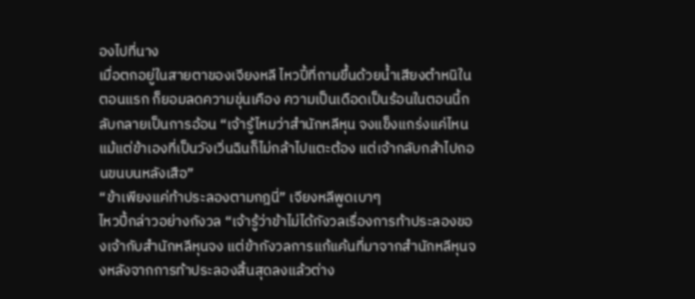องไปที่นาง
เมื่อตกอยู่ในสายตาของเจียงหลี ไหวปี้ที่ถามขึ้นด้วยน้ำเสียงตำหนิในตอนแรก ก็ยอมลดความขุ่นเคือง ความเป็นเดือดเป็นร้อนในตอนนี้กลับกลายเป็นการอ้อน “เจ้ารู้ไหมว่าสำนักหลีหุน จงแข็งแกร่งแค่ไหน แม้แต่ข้าเองที่เป็นวังเวิ่นฉินก็ไม่กล้าไปแตะต้อง แต่เจ้ากลับกล้าไปถอนขนบนหลังเสือ”
“ข้าเพียงแค่ท้าประลองตามกฎนี่” เจียงหลีพูดเบาๆ
ไหวปี้กล่าวอย่างกังวล “เจ้ารู้ว่าข้าไม่ได้กังวลเรื่องการท้าประลองของเจ้ากับสำนักหลีหุนจง แต่ข้ากังวลการแก้แค้นที่มาจากสำนักหลีหุนจงหลังจากการท้าประลองสิ้นสุดลงแล้วต่าง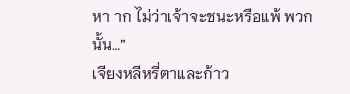หา าก ไม่ว่าเจ้าจะชนะหรือแพ้ พวกนั้น…”
เจียงหลีหรี่ตาและก้าว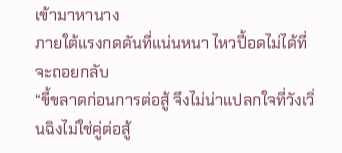เข้ามาหานาง
ภายใต้แรงกดดันที่แน่นหนา ไหวปี้อดไม่ได้ที่จะถอยกลับ
“ขี้ขลาดก่อนการต่อสู้ จึงไม่น่าแปลกใจที่วังเวิ่นฉิงไม่ใช่คู่ต่อสู้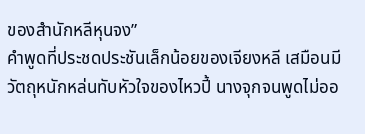ของสำนักหลีหุนจง”
คำพูดที่ประชดประชันเล็กน้อยของเจียงหลี เสมือนมีวัตถุหนักหล่นทับหัวใจของไหวปี้ นางจุกจนพูดไม่ออ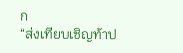ก
“ส่งเทียบเชิญท้าป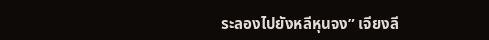ระลองไปยังหลีหุนจง” เจียงลี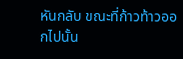หันกลับ ขณะที่ก้าวท้าวออกไปนั้น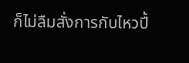ก็ไม่ลืมสั่งการกับไหวปี้